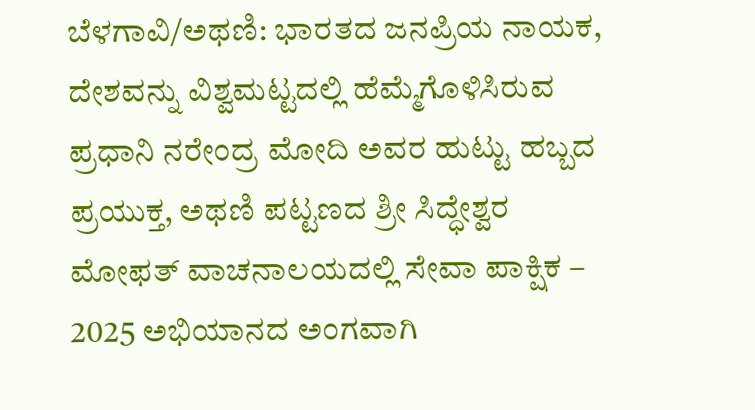ಬೆಳಗಾವಿ/ಅಥಣಿ: ಭಾರತದ ಜನಪ್ರಿಯ ನಾಯಕ, ದೇಶವನ್ನು ವಿಶ್ವಮಟ್ಟದಲ್ಲಿ ಹೆಮ್ಮೆಗೊಳಿಸಿರುವ ಪ್ರಧಾನಿ ನರೇಂದ್ರ ಮೋದಿ ಅವರ ಹುಟ್ಟು ಹಬ್ಬದ ಪ್ರಯುಕ್ತ, ಅಥಣಿ ಪಟ್ಟಣದ ಶ್ರೀ ಸಿದ್ಧೇಶ್ವರ ಮೋಫತ್ ವಾಚನಾಲಯದಲ್ಲಿ ಸೇವಾ ಪಾಕ್ಷಿಕ – 2025 ಅಭಿಯಾನದ ಅಂಗವಾಗಿ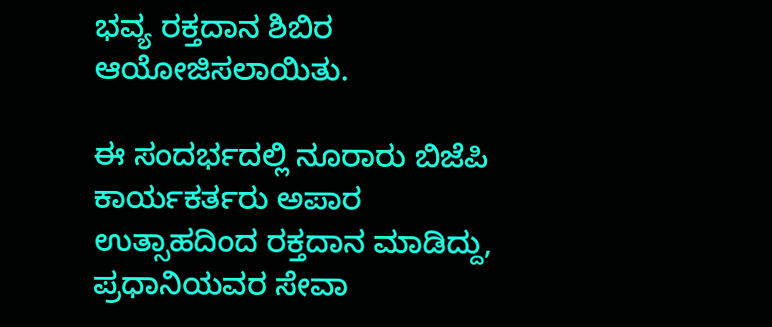ಭವ್ಯ ರಕ್ತದಾನ ಶಿಬಿರ ಆಯೋಜಿಸಲಾಯಿತು.

ಈ ಸಂದರ್ಭದಲ್ಲಿ ನೂರಾರು ಬಿಜೆಪಿ ಕಾರ್ಯಕರ್ತರು ಅಪಾರ ಉತ್ಸಾಹದಿಂದ ರಕ್ತದಾನ ಮಾಡಿದ್ದು, ಪ್ರಧಾನಿಯವರ ಸೇವಾ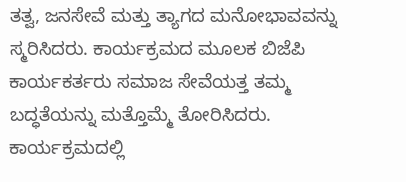ತತ್ವ, ಜನಸೇವೆ ಮತ್ತು ತ್ಯಾಗದ ಮನೋಭಾವವನ್ನು ಸ್ಮರಿಸಿದರು. ಕಾರ್ಯಕ್ರಮದ ಮೂಲಕ ಬಿಜೆಪಿ ಕಾರ್ಯಕರ್ತರು ಸಮಾಜ ಸೇವೆಯತ್ತ ತಮ್ಮ ಬದ್ಧತೆಯನ್ನು ಮತ್ತೊಮ್ಮೆ ತೋರಿಸಿದರು.
ಕಾರ್ಯಕ್ರಮದಲ್ಲಿ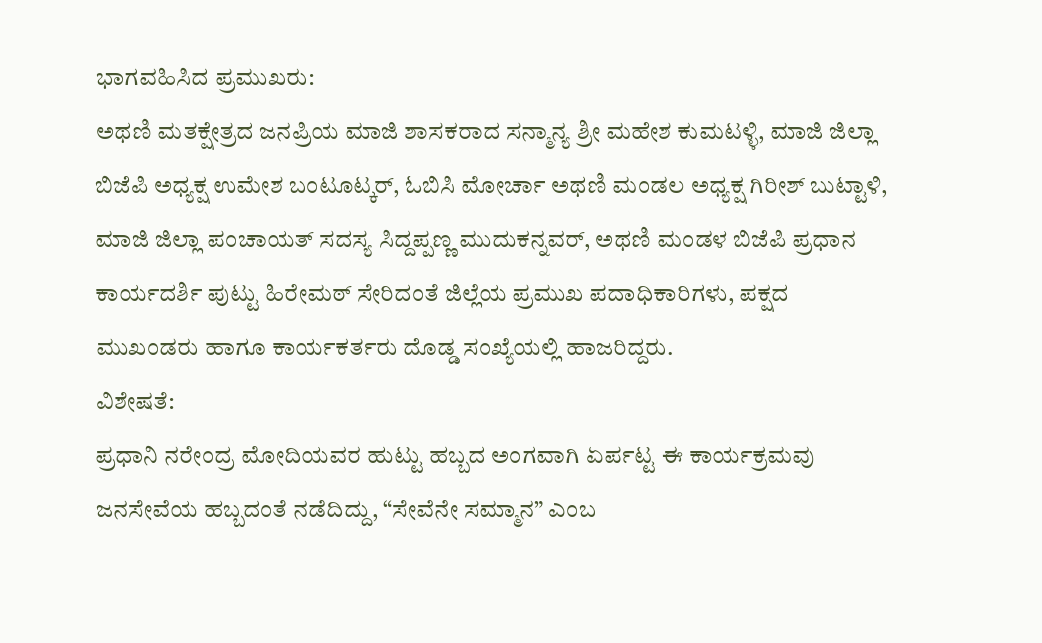ಭಾಗವಹಿಸಿದ ಪ್ರಮುಖರು:
ಅಥಣಿ ಮತಕ್ಷೇತ್ರದ ಜನಪ್ರಿಯ ಮಾಜಿ ಶಾಸಕರಾದ ಸನ್ಮಾನ್ಯ ಶ್ರೀ ಮಹೇಶ ಕುಮಟಳ್ಳಿ, ಮಾಜಿ ಜಿಲ್ಲಾ ಬಿಜೆಪಿ ಅಧ್ಯಕ್ಷ ಉಮೇಶ ಬಂಟೂಟ್ಕರ್, ಓಬಿಸಿ ಮೋರ್ಚಾ ಅಥಣಿ ಮಂಡಲ ಅಧ್ಯಕ್ಷ ಗಿರೀಶ್ ಬುಟ್ಟಾಳಿ, ಮಾಜಿ ಜಿಲ್ಲಾ ಪಂಚಾಯತ್ ಸದಸ್ಯ ಸಿದ್ದಪ್ಪಣ್ಣ ಮುದುಕನ್ನವರ್, ಅಥಣಿ ಮಂಡಳ ಬಿಜೆಪಿ ಪ್ರಧಾನ ಕಾರ್ಯದರ್ಶಿ ಪುಟ್ಟು ಹಿರೇಮಠ್ ಸೇರಿದಂತೆ ಜಿಲ್ಲೆಯ ಪ್ರಮುಖ ಪದಾಧಿಕಾರಿಗಳು, ಪಕ್ಷದ ಮುಖಂಡರು ಹಾಗೂ ಕಾರ್ಯಕರ್ತರು ದೊಡ್ಡ ಸಂಖ್ಯೆಯಲ್ಲಿ ಹಾಜರಿದ್ದರು.
ವಿಶೇಷತೆ:
ಪ್ರಧಾನಿ ನರೇಂದ್ರ ಮೋದಿಯವರ ಹುಟ್ಟು ಹಬ್ಬದ ಅಂಗವಾಗಿ ಏರ್ಪಟ್ಟ ಈ ಕಾರ್ಯಕ್ರಮವು ಜನಸೇವೆಯ ಹಬ್ಬದಂತೆ ನಡೆದಿದ್ದು, “ಸೇವೆನೇ ಸಮ್ಮಾನ” ಎಂಬ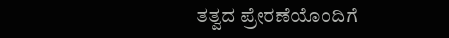ತತ್ವದ ಪ್ರೇರಣೆಯೊಂದಿಗೆ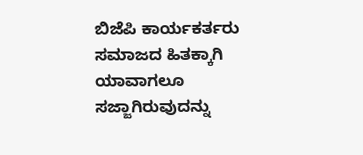ಬಿಜೆಪಿ ಕಾರ್ಯಕರ್ತರು ಸಮಾಜದ ಹಿತಕ್ಕಾಗಿ ಯಾವಾಗಲೂ ಸಜ್ಜಾಗಿರುವುದನ್ನು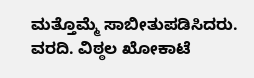ಮತ್ತೊಮ್ಮೆ ಸಾಬೀತುಪಡಿಸಿದರು.
ವರದಿ. ವಿಠ್ಠಲ ಖೋಕಾಟೆ